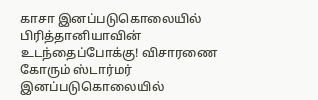காசா இனப்படுகொலையில் பிரித்தானியாவின் உடந்தைப்போக்கு! விசாரணை கோரும் ஸ்டார்மர்
இனப்படுகொலையில்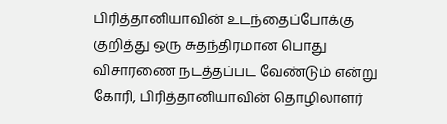பிரித்தானியாவின் உடந்தைப்போக்கு குறித்து ஒரு சுதந்திரமான பொது விசாரணை நடத்தப்பட வேண்டும் என்று கோரி, பிரித்தானியாவின் தொழிலாளர்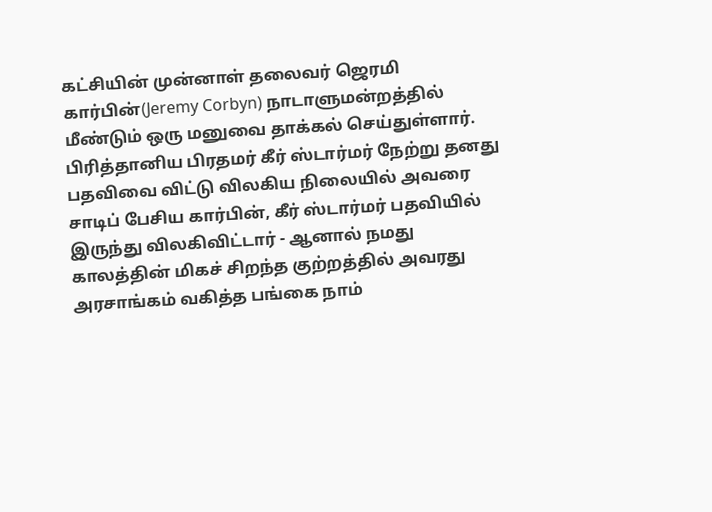கட்சியின் முன்னாள் தலைவர் ஜெரமி கார்பின்(Jeremy Corbyn) நாடாளுமன்றத்தில் மீண்டும் ஒரு மனுவை தாக்கல் செய்துள்ளார்.
பிரித்தானிய பிரதமர் கீர் ஸ்டார்மர் நேற்று தனது பதவிவை விட்டு விலகிய நிலையில் அவரை சாடிப் பேசிய கார்பின், கீர் ஸ்டார்மர் பதவியில் இருந்து விலகிவிட்டார் - ஆனால் நமது காலத்தின் மிகச் சிறந்த குற்றத்தில் அவரது அரசாங்கம் வகித்த பங்கை நாம்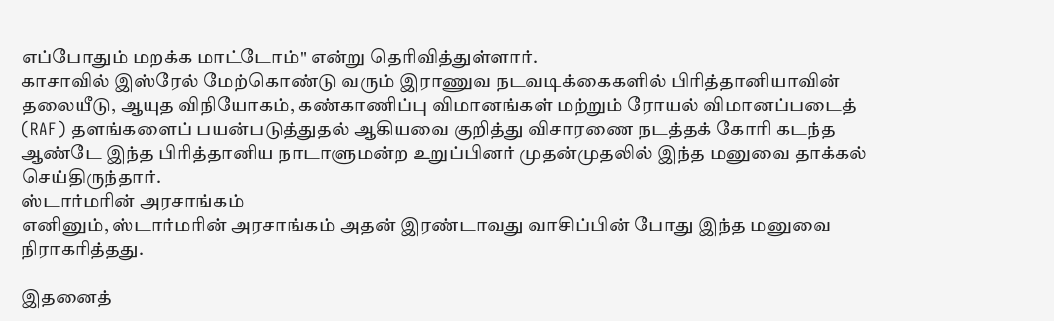எப்போதும் மறக்க மாட்டோம்" என்று தெரிவித்துள்ளார்.
காசாவில் இஸ்ரேல் மேற்கொண்டு வரும் இராணுவ நடவடிக்கைகளில் பிரித்தானியாவின் தலையீடு, ஆயுத விநியோகம், கண்காணிப்பு விமானங்கள் மற்றும் ரோயல் விமானப்படைத் (RAF) தளங்களைப் பயன்படுத்துதல் ஆகியவை குறித்து விசாரணை நடத்தக் கோரி கடந்த ஆண்டே இந்த பிரித்தானிய நாடாளுமன்ற உறுப்பினர் முதன்முதலில் இந்த மனுவை தாக்கல் செய்திருந்தார்.
ஸ்டார்மரின் அரசாங்கம்
எனினும், ஸ்டார்மரின் அரசாங்கம் அதன் இரண்டாவது வாசிப்பின் போது இந்த மனுவை நிராகரித்தது.

இதனைத்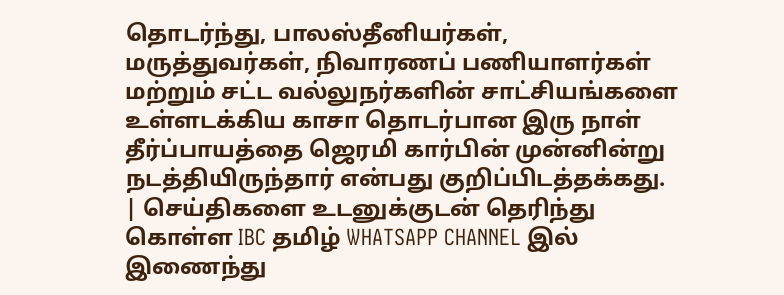தொடர்ந்து, பாலஸ்தீனியர்கள், மருத்துவர்கள், நிவாரணப் பணியாளர்கள் மற்றும் சட்ட வல்லுநர்களின் சாட்சியங்களை உள்ளடக்கிய காசா தொடர்பான இரு நாள் தீர்ப்பாயத்தை ஜெரமி கார்பின் முன்னின்று நடத்தியிருந்தார் என்பது குறிப்பிடத்தக்கது.
| செய்திகளை உடனுக்குடன் தெரிந்து கொள்ள IBC தமிழ் WHATSAPP CHANNEL இல் இணைந்து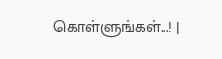கொள்ளுங்கள்...! |